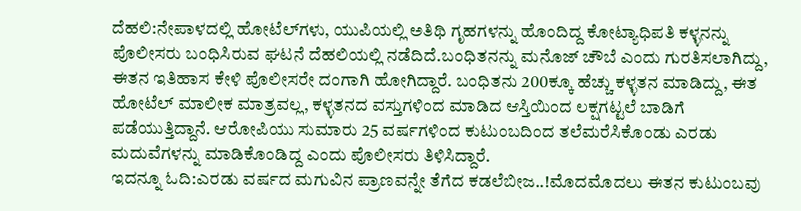ದೆಹಲಿ:ನೇಪಾಳದಲ್ಲಿ ಹೋಟೆಲ್‌ಗಳು, ಯುಪಿಯಲ್ಲಿ ಅತಿಥಿ ಗೃಹಗಳನ್ನು ಹೊಂದಿದ್ದ ಕೋಟ್ಯಾಧಿಪತಿ ಕಳ್ಳನನ್ನು ಪೊಲೀಸರು ಬಂಧಿಸಿರುವ ಘಟನೆ ದೆಹಲಿಯಲ್ಲಿ ನಡೆದಿದೆ.ಬಂಧಿತನನ್ನು ಮನೊಜ್ ಚೌಬೆ ಎಂದು ಗುರತಿಸಲಾಗಿದ್ದು, ಈತನ ಇತಿಹಾಸ ಕೇಳಿ ಪೊಲೀಸರೇ ದಂಗಾಗಿ ಹೋಗಿದ್ದಾರೆ. ಬಂಧಿತನು 200ಕ್ಕೂ ಹೆಚ್ಚು ಕಳ್ಳತನ ಮಾಡಿದ್ದು, ಈತ ಹೋಟೆಲ್ ಮಾಲೀಕ ಮಾತ್ರವಲ್ಲ, ಕಳ್ಳತನದ ವಸ್ತುಗಳಿಂದ ಮಾಡಿದ ಆಸ್ತಿಯಿಂದ ಲಕ್ಷಗಟ್ಟಲೆ ಬಾಡಿಗೆ ಪಡೆಯುತ್ತಿದ್ದಾನೆ. ಆರೋಪಿಯು ಸುಮಾರು 25 ವರ್ಷಗಳಿಂದ ಕುಟುಂಬದಿಂದ ತಲೆಮರೆಸಿಕೊಂಡು ಎರಡು ಮದುವೆಗಳನ್ನು ಮಾಡಿಕೊಂಡಿದ್ದ ಎಂದು ಪೊಲೀಸರು ತಿಳಿಸಿದ್ದಾರೆ.
ಇದನ್ನೂ ಓದಿ:ಎರಡು ವರ್ಷದ ಮಗುವಿನ ಪ್ರಾಣವನ್ನೇ ತೆಗೆದ ಕಡಲೆಬೀಜ..!ಮೊದಮೊದಲು ಈತನ ಕುಟುಂಬವು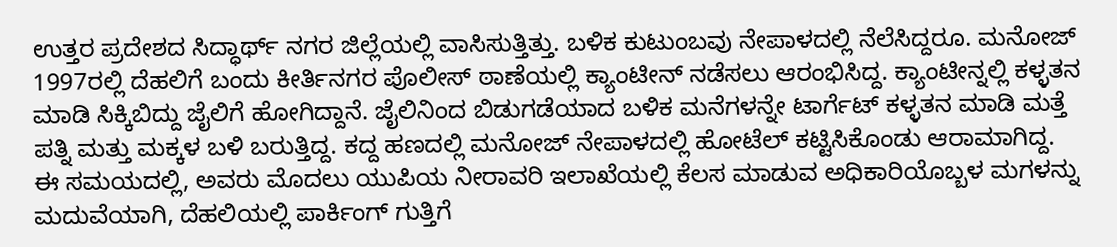ಉತ್ತರ ಪ್ರದೇಶದ ಸಿದ್ಧಾರ್ಥ್ ನಗರ ಜಿಲ್ಲೆಯಲ್ಲಿ ವಾಸಿಸುತ್ತಿತ್ತು. ಬಳಿಕ ಕುಟುಂಬವು ನೇಪಾಳದಲ್ಲಿ ನೆಲೆಸಿದ್ದರೂ. ಮನೋಜ್ 1997ರಲ್ಲಿ ದೆಹಲಿಗೆ ಬಂದು ಕೀರ್ತಿನಗರ ಪೊಲೀಸ್ ಠಾಣೆಯಲ್ಲಿ ಕ್ಯಾಂಟೀನ್ ನಡೆಸಲು ಆರಂಭಿಸಿದ್ದ. ಕ್ಯಾಂಟೀನ್ನಲ್ಲಿ ಕಳ್ಳತನ ಮಾಡಿ ಸಿಕ್ಕಿಬಿದ್ದು ಜೈಲಿಗೆ ಹೋಗಿದ್ದಾನೆ. ಜೈಲಿನಿಂದ ಬಿಡುಗಡೆಯಾದ ಬಳಿಕ ಮನೆಗಳನ್ನೇ ಟಾರ್ಗೆಟ್ ಕಳ್ಳತನ ಮಾಡಿ ಮತ್ತೆ ಪತ್ನಿ ಮತ್ತು ಮಕ್ಕಳ ಬಳಿ ಬರುತ್ತಿದ್ದ. ಕದ್ದ ಹಣದಲ್ಲಿ ಮನೋಜ್ ನೇಪಾಳದಲ್ಲಿ ಹೋಟೆಲ್ ಕಟ್ಟಿಸಿಕೊಂಡು ಆರಾಮಾಗಿದ್ದ.
ಈ ಸಮಯದಲ್ಲಿ, ಅವರು ಮೊದಲು ಯುಪಿಯ ನೀರಾವರಿ ಇಲಾಖೆಯಲ್ಲಿ ಕೆಲಸ ಮಾಡುವ ಅಧಿಕಾರಿಯೊಬ್ಬಳ ಮಗಳನ್ನು ಮದುವೆಯಾಗಿ, ದೆಹಲಿಯಲ್ಲಿ ಪಾರ್ಕಿಂಗ್ ಗುತ್ತಿಗೆ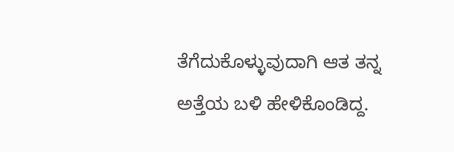ತೆಗೆದುಕೊಳ್ಳುವುದಾಗಿ ಆತ ತನ್ನ ಅತ್ತೆಯ ಬಳಿ ಹೇಳಿಕೊಂಡಿದ್ದ.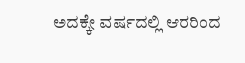ಅದಕ್ಕೇ ವರ್ಷದಲ್ಲಿ ಆರರಿಂದ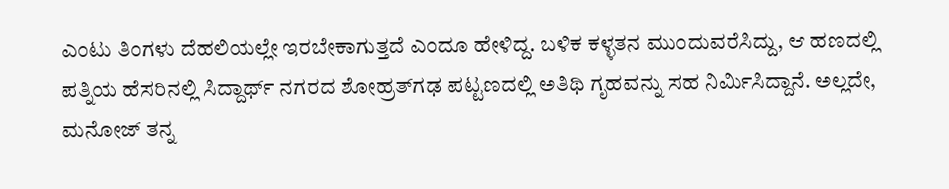ಎಂಟು ತಿಂಗಳು ದೆಹಲಿಯಲ್ಲೇ ಇರಬೇಕಾಗುತ್ತದೆ ಎಂದೂ ಹೇಳಿದ್ದ. ಬಳಿಕ ಕಳ್ಳತನ ಮುಂದುವರೆಸಿದ್ದು, ಆ ಹಣದಲ್ಲಿ ಪತ್ನಿಯ ಹೆಸರಿನಲ್ಲಿ ಸಿದ್ದಾರ್ಥ್ ನಗರದ ಶೋಹ್ರತ್‌ಗಢ ಪಟ್ಟಣದಲ್ಲಿ ಅತಿಥಿ ಗೃಹವನ್ನು ಸಹ ನಿರ್ಮಿಸಿದ್ದಾನೆ. ಅಲ್ಲದೇ, ಮನೋಜ್ ತನ್ನ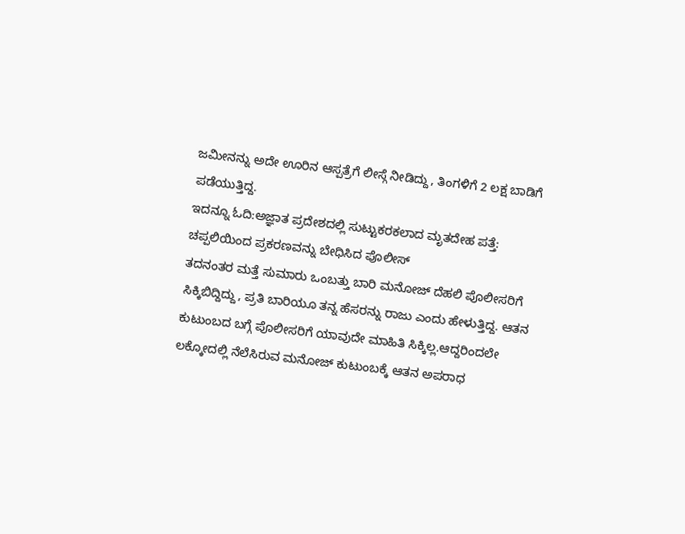ಜಮೀನನ್ನು ಅದೇ ಊರಿನ ಆಸ್ಪತ್ರೆಗೆ ಲೀಸ್ಗೆ ನೀಡಿದ್ದು, ತಿಂಗಳಿಗೆ 2 ಲಕ್ಷ ಬಾಡಿಗೆ ಪಡೆಯುತ್ತಿದ್ದ.
ಇದನ್ನೂ ಓದಿ:ಅಜ್ಞಾತ ಪ್ರದೇಶದಲ್ಲಿ ಸುಟ್ಟುಕರಕಲಾದ ಮೃತದೇಹ ಪತ್ತೆ: ಚಪ್ಪಲಿಯಿಂದ ಪ್ರಕರಣವನ್ನು ಬೇಧಿಸಿದ ಪೊಲೀಸ್
ತದನಂತರ ಮತ್ತೆ ಸುಮಾರು ಒಂಬತ್ತು ಬಾರಿ ಮನೋಜ್ ದೆಹಲಿ ಪೊಲೀಸರಿಗೆ ಸಿಕ್ಕಿಬಿದ್ದಿದ್ದು, ಪ್ರತಿ ಬಾರಿಯೂ ತನ್ನ ಹೆಸರನ್ನು ರಾಜು ಎಂದು ಹೇಳುತ್ತಿದ್ದ. ಆತನ ಕುಟುಂಬದ ಬಗ್ಗೆ ಪೊಲೀಸರಿಗೆ ಯಾವುದೇ ಮಾಹಿತಿ ಸಿಕ್ಕಿಲ್ಲ.ಆದ್ದರಿಂದಲೇ ಲಕ್ಕೋದಲ್ಲಿ ನೆಲೆಸಿರುವ ಮನೋಜ್ ಕುಟುಂಬಕ್ಕೆ ಆತನ ಅಪರಾಧ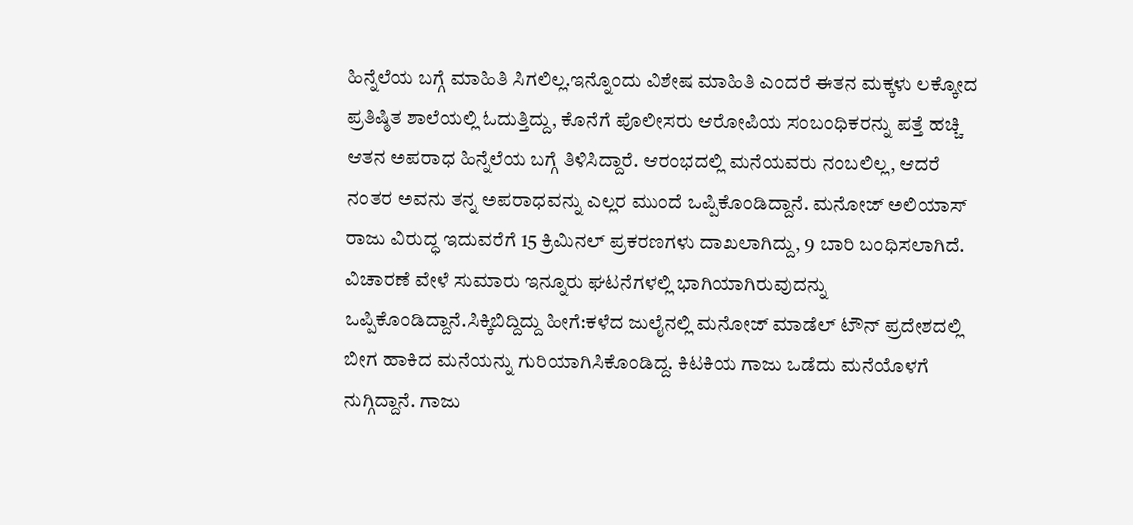ಹಿನ್ನೆಲೆಯ ಬಗ್ಗೆ ಮಾಹಿತಿ ಸಿಗಲಿಲ್ಲ.ಇನ್ನೊಂದು ವಿಶೇಷ ಮಾಹಿತಿ ಎಂದರೆ ಈತನ ಮಕ್ಕಳು ಲಕ್ಕೋದ ಪ್ರತಿಷ್ಠಿತ ಶಾಲೆಯಲ್ಲಿ ಓದುತ್ತಿದ್ದು, ಕೊನೆಗೆ ಪೊಲೀಸರು ಆರೋಪಿಯ ಸಂಬಂಧಿಕರನ್ನು ಪತ್ತೆ ಹಚ್ಚಿ ಆತನ ಅಪರಾಧ ಹಿನ್ನೆಲೆಯ ಬಗ್ಗೆ ತಿಳಿಸಿದ್ದಾರೆ. ಆರಂಭದಲ್ಲಿ ಮನೆಯವರು ನಂಬಲಿಲ್ಲ, ಆದರೆ ನಂತರ ಅವನು ತನ್ನ ಅಪರಾಧವನ್ನು ಎಲ್ಲರ ಮುಂದೆ ಒಪ್ಪಿಕೊಂಡಿದ್ದಾನೆ. ಮನೋಜ್ ಅಲಿಯಾಸ್ ರಾಜು ವಿರುದ್ಧ ಇದುವರೆಗೆ 15 ಕ್ರಿಮಿನಲ್ ಪ್ರಕರಣಗಳು ದಾಖಲಾಗಿದ್ದು, 9 ಬಾರಿ ಬಂಧಿಸಲಾಗಿದೆ. ವಿಚಾರಣೆ ವೇಳೆ ಸುಮಾರು ಇನ್ನೂರು ಘಟನೆಗಳಲ್ಲಿ ಭಾಗಿಯಾಗಿರುವುದನ್ನು ಒಪ್ಪಿಕೊಂಡಿದ್ದಾನೆ.ಸಿಕ್ಕಿಬಿದ್ದಿದ್ದು ಹೀಗೆ:ಕಳೆದ ಜುಲೈನಲ್ಲಿ ಮನೋಜ್ ಮಾಡೆಲ್ ಟೌನ್ ಪ್ರದೇಶದಲ್ಲಿ ಬೀಗ ಹಾಕಿದ ಮನೆಯನ್ನು ಗುರಿಯಾಗಿಸಿಕೊಂಡಿದ್ದ. ಕಿಟಕಿಯ ಗಾಜು ಒಡೆದು ಮನೆಯೊಳಗೆ ನುಗ್ಗಿದ್ದಾನೆ. ಗಾಜು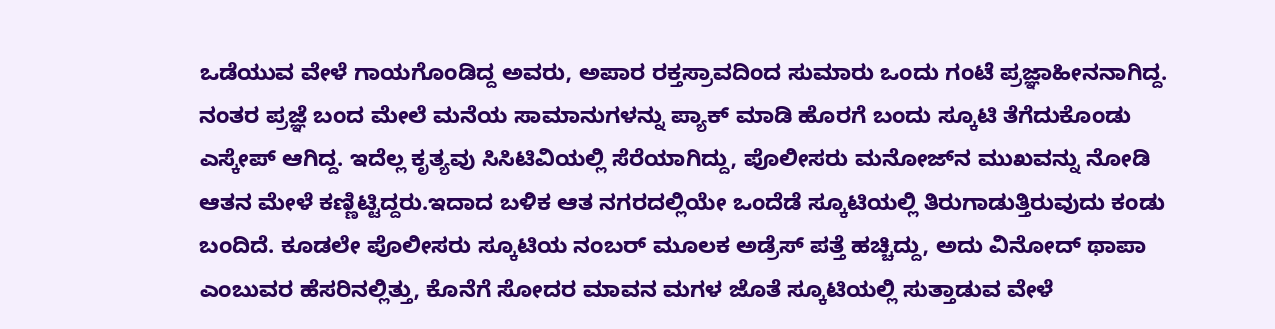ಒಡೆಯುವ ವೇಳೆ ಗಾಯಗೊಂಡಿದ್ದ ಅವರು, ಅಪಾರ ರಕ್ತಸ್ರಾವದಿಂದ ಸುಮಾರು ಒಂದು ಗಂಟೆ ಪ್ರಜ್ಞಾಹೀನನಾಗಿದ್ದ. ನಂತರ ಪ್ರಜ್ಞೆ ಬಂದ ಮೇಲೆ ಮನೆಯ ಸಾಮಾನುಗಳನ್ನು ಪ್ಯಾಕ್ ಮಾಡಿ ಹೊರಗೆ ಬಂದು ಸ್ಕೂಟಿ ತೆಗೆದುಕೊಂಡು ಎಸ್ಕೇಪ್ ಆಗಿದ್ದ. ಇದೆಲ್ಲ ಕೃತ್ಯವು ಸಿಸಿಟಿವಿಯಲ್ಲಿ ಸೆರೆಯಾಗಿದ್ದು, ಪೊಲೀಸರು ಮನೋಜ್‌ನ ಮುಖವನ್ನು ನೋಡಿ ಆತನ ಮೇಳೆ ಕಣ್ಣಿಟ್ಟಿದ್ದರು.ಇದಾದ ಬಳಿಕ ಆತ ನಗರದಲ್ಲಿಯೇ ಒಂದೆಡೆ ಸ್ಕೂಟಿಯಲ್ಲಿ ತಿರುಗಾಡುತ್ತಿರುವುದು ಕಂಡು ಬಂದಿದೆ. ಕೂಡಲೇ ಪೊಲೀಸರು ಸ್ಕೂಟಿಯ ನಂಬರ್ ಮೂಲಕ ಅಡ್ರೆಸ್ ಪತ್ತೆ ಹಚ್ಚಿದ್ದು, ಅದು ವಿನೋದ್ ಥಾಪಾ ಎಂಬುವರ ಹೆಸರಿನಲ್ಲಿತ್ತು, ಕೊನೆಗೆ ಸೋದರ ಮಾವನ ಮಗಳ ಜೊತೆ ಸ್ಕೂಟಿಯಲ್ಲಿ ಸುತ್ತಾಡುವ ವೇಳೆ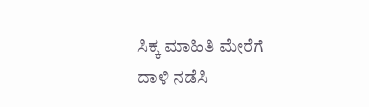ಸಿಕ್ಕ ಮಾಹಿತಿ ಮೇರೆಗೆ ದಾಳಿ ನಡೆಸಿ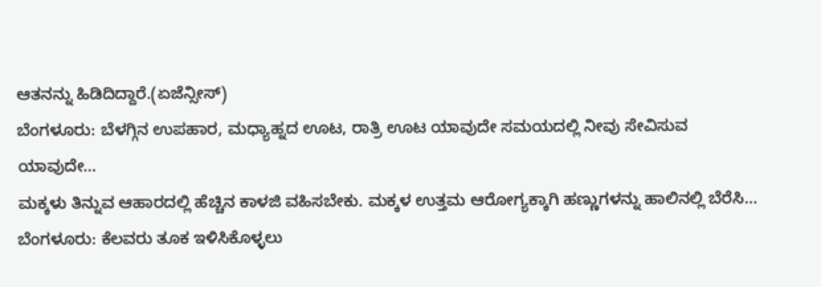ಆತನನ್ನು ಹಿಡಿದಿದ್ದಾರೆ.(ಏಜೆನ್ಸೀಸ್)
ಬೆಂಗಳೂರು: ಬೆಳಗ್ಗಿನ ಉಪಹಾರ, ಮಧ್ಯಾಹ್ನದ ಊಟ, ರಾತ್ರಿ ಊಟ ಯಾವುದೇ ಸಮಯದಲ್ಲಿ ನೀವು ಸೇವಿಸುವ ಯಾವುದೇ…
ಮಕ್ಕಳು ತಿನ್ನುವ ಆಹಾರದಲ್ಲಿ ಹೆಚ್ಚಿನ ಕಾಳಜಿ ವಹಿಸಬೇಕು. ಮಕ್ಕಳ ಉತ್ತಮ ಆರೋಗ್ಯಕ್ಕಾಗಿ ಹಣ್ಣುಗಳನ್ನು ಹಾಲಿನಲ್ಲಿ ಬೆರೆಸಿ…
ಬೆಂಗಳೂರು: ಕೆಲವರು ತೂಕ ಇಳಿಸಿಕೊಳ್ಳಲು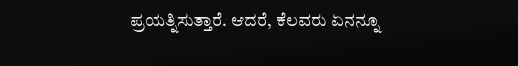ಪ್ರಯತ್ನಿಸುತ್ತಾರೆ. ಆದರೆ, ಕೆಲವರು ಏನನ್ನೂ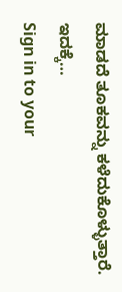ಮಾಡದೆ ತೂಕವನ್ನು ಕಳೆದುಕೊಳ್ಳುತ್ತಾರೆ. ಇದಕ್ಕೆ…
Sign in to your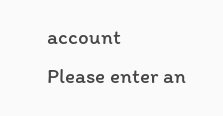account
Please enter an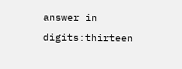answer in digits:thirteen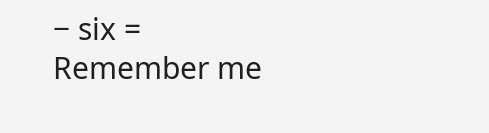− six =
Remember me